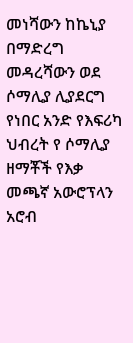መነሻውን ከኬኒያ በማድረግ መዳረሻውን ወደ ሶማሊያ ሊያደርግ የነበር አንድ የእፍሪካ ህብረት የ ሶማሊያ ዘማቾች የእቃ መጫኛ አውሮፕላን አሮብ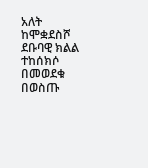አለት ከሞቋደስሾ ደቡባዊ ክልል ተከሰክሶ በመወደቁ በወስጡ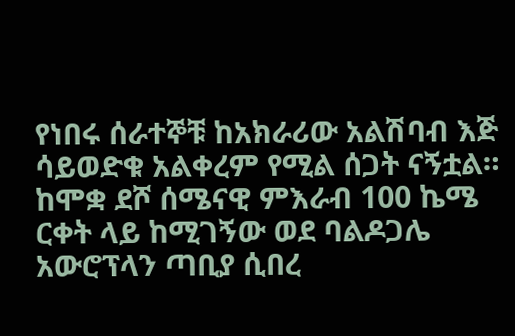የነበሩ ሰራተኞቹ ከአክራሪው አልሽባብ እጅ ሳይወድቁ አልቀረም የሚል ሰጋት ናኝቷል። ከሞቋ ደሾ ሰሜናዊ ምእራብ 100 ኬሜ ርቀት ላይ ከሚገኝው ወደ ባልዶጋሌ አውሮፕላን ጣቢያ ሲበረ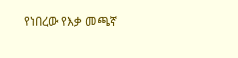የነበረው የእቃ መጫኛ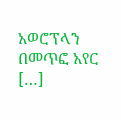አወሮፕላን በመጥፎ አየር […]